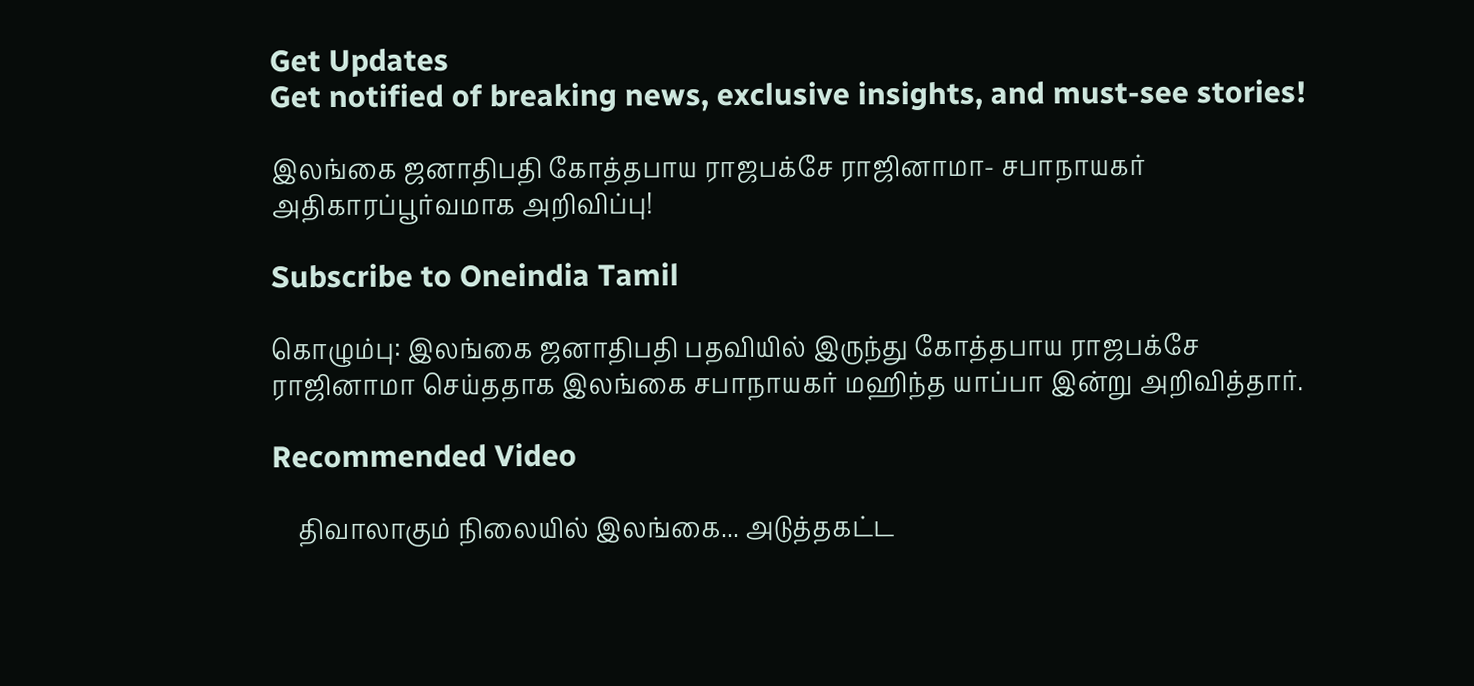Get Updates
Get notified of breaking news, exclusive insights, and must-see stories!

இலங்கை ஜனாதிபதி கோத்தபாய ராஜபக்சே ராஜினாமா- சபாநாயகர் அதிகாரப்பூர்வமாக அறிவிப்பு!

Subscribe to Oneindia Tamil

கொழும்பு: இலங்கை ஜனாதிபதி பதவியில் இருந்து கோத்தபாய ராஜபக்சே ராஜினாமா செய்ததாக இலங்கை சபாநாயகர் மஹிந்த யாப்பா இன்று அறிவித்தார்.

Recommended Video

    திவாலாகும் நிலையில் இலங்கை... அடுத்தகட்ட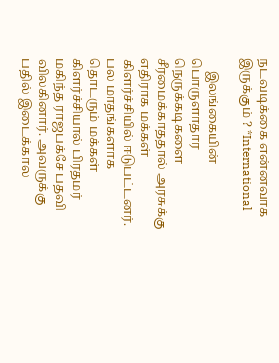நடவடிக்கை என்னவாக இருக்கும் ? *International

    இலங்கையின் பொருளாதார நெருக்கடிகளை சீரமைக்காததால் அரசுக்கு எதிராக மக்கள் கிளர்ச்சியில் ஈடுபட்டனர். பல மாதங்களாக தொடரும் மக்கள் கிளர்ச்சியால் பிரதமர் மகிந்த ராஜபக்சே பதவி விலகினார். அவருக்கு பதில் இடைக்கால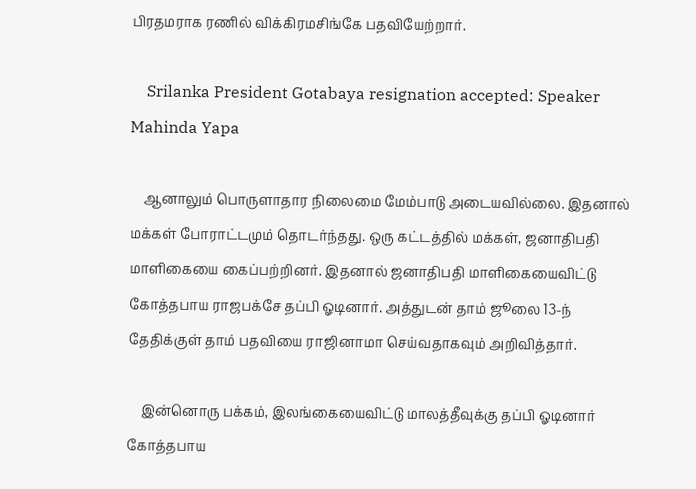பிரதமராக ரணில் விக்கிரமசிங்கே பதவியேற்றார்.

    Srilanka President Gotabaya resignation accepted: Speaker Mahinda Yapa

    ஆனாலும் பொருளாதார நிலைமை மேம்பாடு அடையவில்லை. இதனால் மக்கள் போராட்டமும் தொடர்ந்தது. ஒரு கட்டத்தில் மக்கள், ஜனாதிபதி மாளிகையை கைப்பற்றினர். இதனால் ஜனாதிபதி மாளிகையைவிட்டு கோத்தபாய ராஜபக்சே தப்பி ஓடினார். அத்துடன் தாம் ஜூலை 13-ந் தேதிக்குள் தாம் பதவியை ராஜினாமா செய்வதாகவும் அறிவித்தார்.

    இன்னொரு பக்கம், இலங்கையைவிட்டு மாலத்தீவுக்கு தப்பி ஓடினார் கோத்தபாய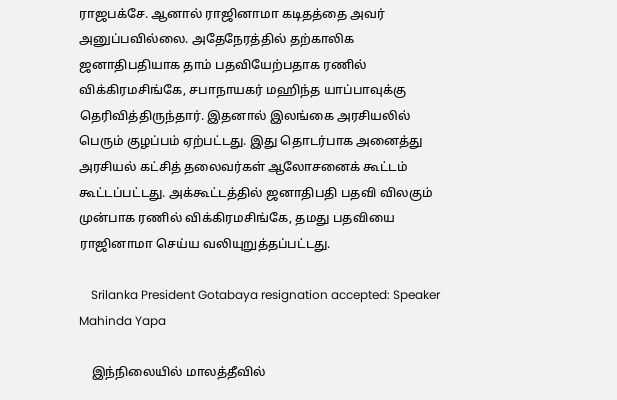ராஜபக்சே. ஆனால் ராஜினாமா கடிதத்தை அவர் அனுப்பவில்லை. அதேநேரத்தில் தற்காலிக ஜனாதிபதியாக தாம் பதவியேற்பதாக ரணில் விக்கிரமசிங்கே, சபாநாயகர் மஹிந்த யாப்பாவுக்கு தெரிவித்திருந்தார். இதனால் இலங்கை அரசியலில் பெரும் குழப்பம் ஏற்பட்டது. இது தொடர்பாக அனைத்து அரசியல் கட்சித் தலைவர்கள் ஆலோசனைக் கூட்டம் கூட்டப்பட்டது. அக்கூட்டத்தில் ஜனாதிபதி பதவி விலகும் முன்பாக ரணில் விக்கிரமசிங்கே, தமது பதவியை ராஜினாமா செய்ய வலியுறுத்தப்பட்டது.

    Srilanka President Gotabaya resignation accepted: Speaker Mahinda Yapa

    இந்நிலையில் மாலத்தீவில்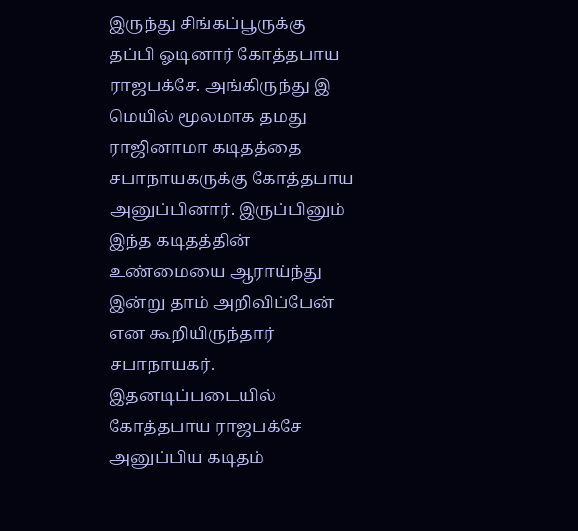இருந்து சிங்கப்பூருக்கு தப்பி ஓடினார் கோத்தபாய ராஜபக்சே. அங்கிருந்து இ மெயில் மூலமாக தமது ராஜினாமா கடிதத்தை சபாநாயகருக்கு கோத்தபாய அனுப்பினார். இருப்பினும் இந்த கடிதத்தின் உண்மையை ஆராய்ந்து இன்று தாம் அறிவிப்பேன் என கூறியிருந்தார் சபாநாயகர். இதனடிப்படையில் கோத்தபாய ராஜபக்சே அனுப்பிய கடிதம்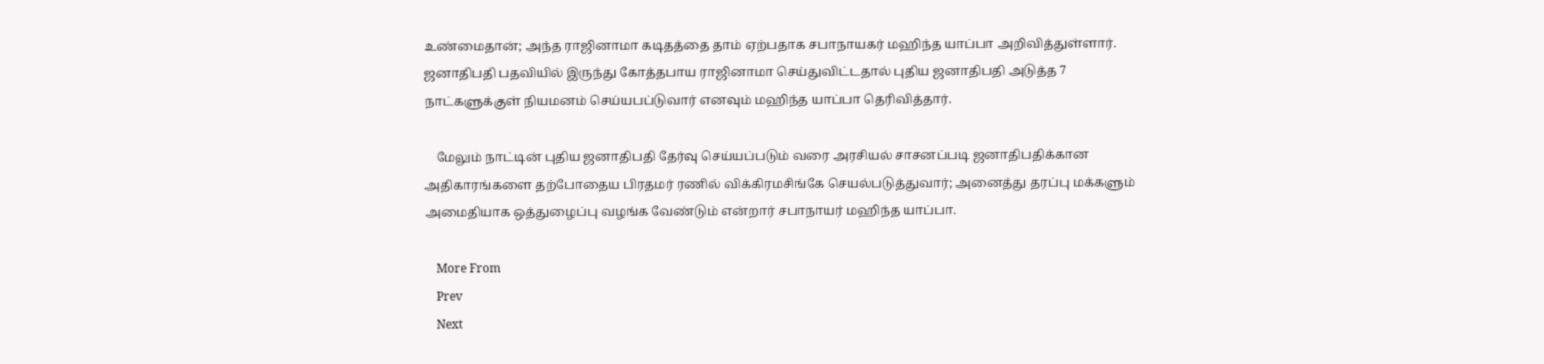உண்மைதான்; அந்த ராஜினாமா கடிதத்தை தாம் ஏற்பதாக சபாநாயகர் மஹிந்த யாப்பா அறிவித்துள்ளார். ஜனாதிபதி பதவியில் இருந்து கோத்தபாய ராஜினாமா செய்துவிட்டதால் புதிய ஜனாதிபதி அடுத்த 7 நாட்களுக்குள் நியமனம் செய்யபப்டுவார் எனவும் மஹிந்த யாப்பா தெரிவித்தார்.

    மேலும் நாட்டின் புதிய ஜனாதிபதி தேர்வு செய்யப்படும் வரை அரசியல் சாசனப்படி ஜனாதிபதிக்கான அதிகாரங்களை தற்போதைய பிரதமர் ரணில் விக்கிரமசிங்கே செயல்படுத்துவார்; அனைத்து தரப்பு மக்களும் அமைதியாக ஒத்துழைப்பு வழங்க வேண்டும் என்றார் சபாநாயர் மஹிந்த யாப்பா.

    More From
    Prev
    Next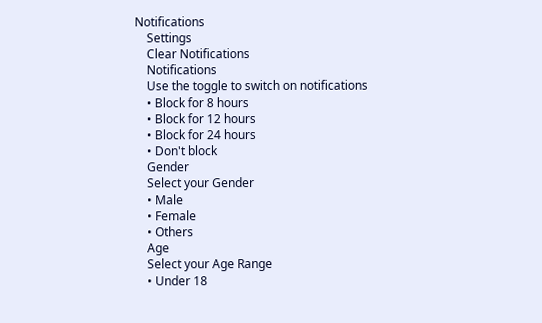Notifications
    Settings
    Clear Notifications
    Notifications
    Use the toggle to switch on notifications
    • Block for 8 hours
    • Block for 12 hours
    • Block for 24 hours
    • Don't block
    Gender
    Select your Gender
    • Male
    • Female
    • Others
    Age
    Select your Age Range
    • Under 18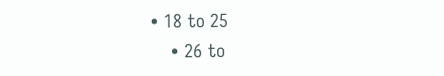• 18 to 25
    • 26 to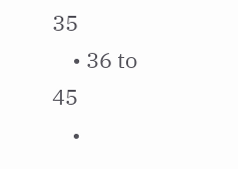35
    • 36 to 45
    •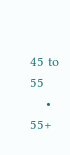45 to 55
    • 55+